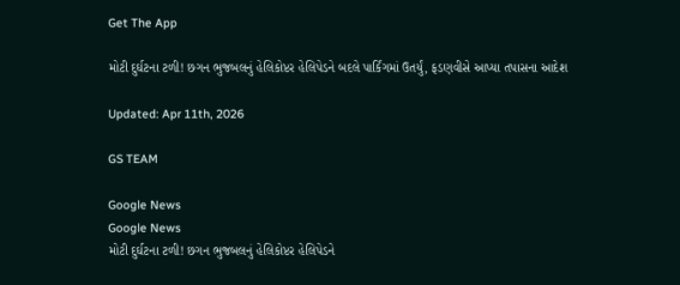Get The App

મોટી દુર્ઘટના ટળી! છગન ભુજબલનું હેલિકોપ્ટર હેલિપેડને બદલે પાર્કિંગમાં ઉતર્યું, ફડણવીસે આપ્યા તપાસના આદેશ

Updated: Apr 11th, 2026

GS TEAM

Google News
Google News
મોટી દુર્ઘટના ટળી! છગન ભુજબલનું હેલિકોપ્ટર હેલિપેડને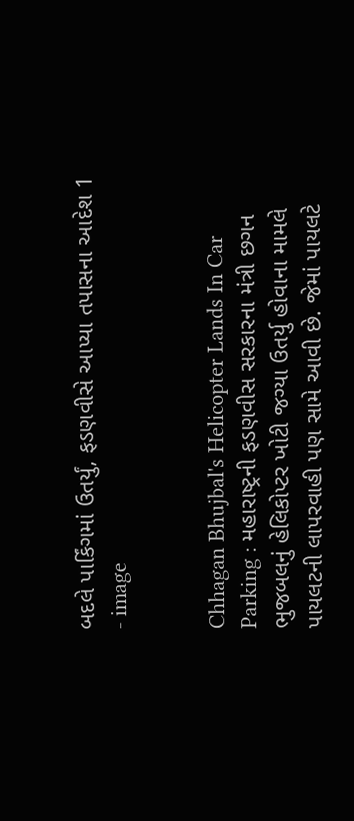બદલે પાર્કિંગમાં ઉતર્યું, ફડણવીસે આપ્યા તપાસના આદેશ 1 - image


Chhagan Bhujbal's Helicopter Lands In Car Parking : મહારાષ્ટ્રની ફડણવીસ સરકારના મંત્રી છગન ભુજબલનું હેલિકોપ્ટર ખોટી જગ્યા ઉતર્યુ હોવાના મામલે પાયલટની લાપરવાહી પણ સામે આવી છે. જેમાં પાયલટે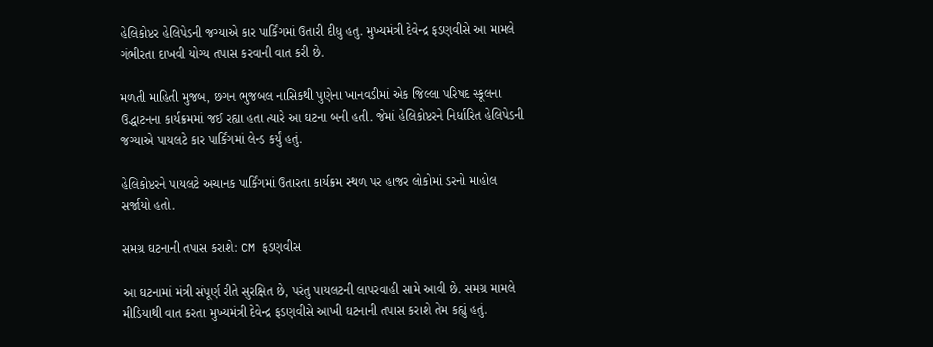હેલિકોપ્ટર હેલિપેડની જગ્યાએ કાર પાર્કિંગમાં ઉતારી દીધુ હતુ. મુખ્યમંત્રી દેવેન્દ્ર ફડણવીસે આ મામલે ગંભીરતા દાખવી યોગ્ય તપાસ કરવાની વાત કરી છે.

મળતી માહિતી મુજબ, છગન ભુજબલ નાસિકથી પુણેના ખાનવડીમાં એક જિલ્લા પરિષદ સ્કૂલના ઉદ્ધાટનના કાર્યક્રમમાં જઈ રહ્યા હતા ત્યારે આ ઘટના બની હતી. જેમાં હેલિકોપ્ટરને નિર્ધારિત હેલિપેડની જગ્યાએ પાયલટે કાર પાર્કિંગમાં લેન્ડ કર્યું હતું.

હેલિકોપ્ટરને પાયલટે અચાનક પાર્કિંગમાં ઉતારતા કાર્યક્રમ સ્થળ પર હાજર લોકોમાં ડરનો માહોલ સર્જાયો હતો.

સમગ્ર ઘટનાની તપાસ કરાશે: CM ફડણવીસ

આ ઘટનામાં મંત્રી સંપૂર્ણ રીતે સુરક્ષિત છે, પરંતુ પાયલટની લાપરવાહી સામે આવી છે. સમગ્ર મામલે મીડિયાથી વાત કરતા મુખ્યમંત્રી દેવેન્દ્ર ફડણવીસે આખી ઘટનાની તપાસ કરાશે તેમ કહ્યું હતું.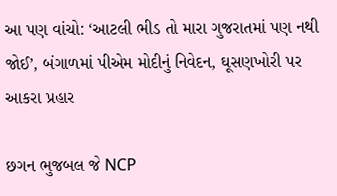આ પણ વાંચો: ‘આટલી ભીડ તો મારા ગુજરાતમાં પણ નથી જોઈ’, બંગાળમાં પીએમ મોદીનું નિવેદન, ઘૂસણખોરી પર આકરા પ્રહાર

છગન ભુજબલ જે NCP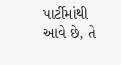પાર્ટીમાંથી આવે છે, તે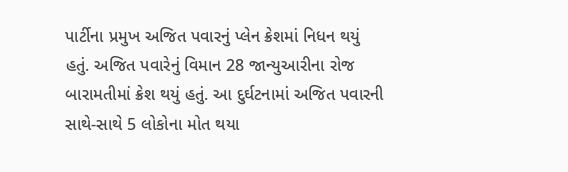પાર્ટીના પ્રમુખ અજિત પવારનું પ્લેન ક્રેશમાં નિધન થયું હતું. અજિત પવારેનું વિમાન 28 જાન્યુઆરીના રોજ બારામતીમાં ક્રેશ થયું હતું. આ દુર્ઘટનામાં અજિત પવારની સાથે-સાથે 5 લોકોના મોત થયા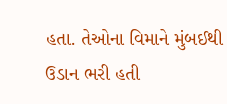હતા. તેઓના વિમાને મુંબઈથી ઉડાન ભરી હતી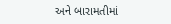અને બારામતીમાં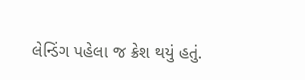લેન્ડિંગ પહેલા જ ક્રેશ થયું હતું.